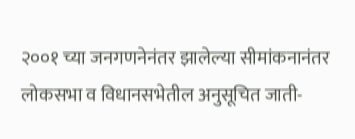२००१ च्या जनगणनेनंतर झालेल्या सीमांकनानंतर लोकसभा व विधानसभेतील अनुसूचित जाती-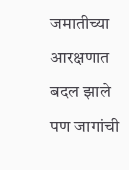जमातीच्या आरक्षणात बदल झाले पण जागांची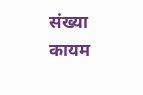संख्या कायम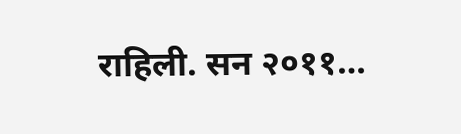राहिली. सन २०११…